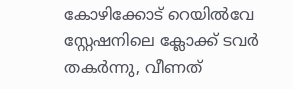കോഴിക്കോട് റെയിൽവേ സ്റ്റേഷനിലെ ക്ലോക്ക് ടവർ തകർന്നു, വീണത്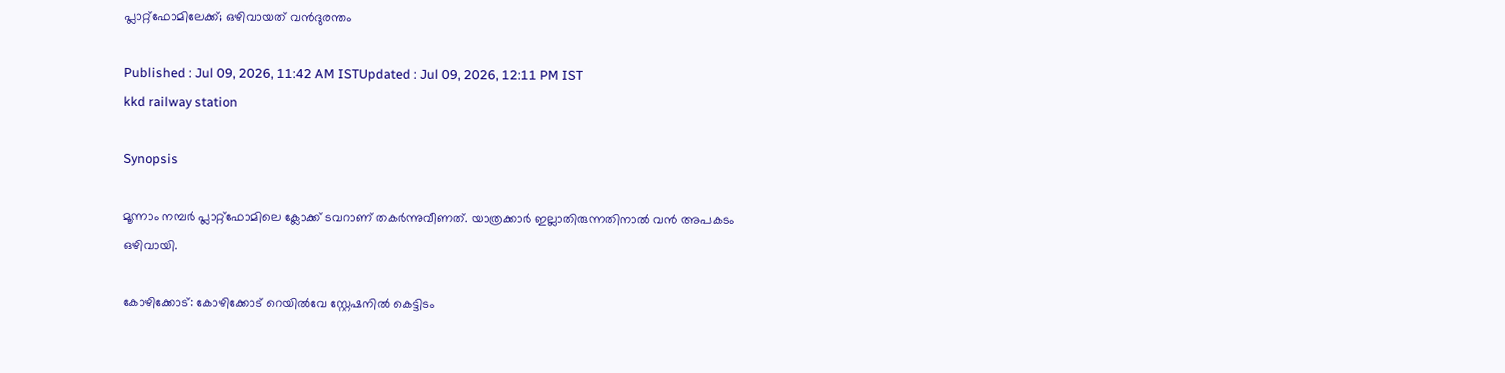പ്ലാറ്റ്ഫോമിലേക്ക്; ഒഴിവായത് വൻദുരന്തം

Published : Jul 09, 2026, 11:42 AM ISTUpdated : Jul 09, 2026, 12:11 PM IST
kkd railway station

Synopsis

മൂന്നാം നമ്പർ പ്ലാറ്റ്ഫോമിലെ ക്ലോക്ക് ടവറാണ് തകർന്നുവീണത്. യാത്രക്കാർ ഇല്ലാതിരുന്നതിനാൽ വൻ അപകടം ഒഴിവായി.

കോഴിക്കോട്: കോഴിക്കോട് റെയിൽവേ സ്റ്റേഷനിൽ കെട്ടിടം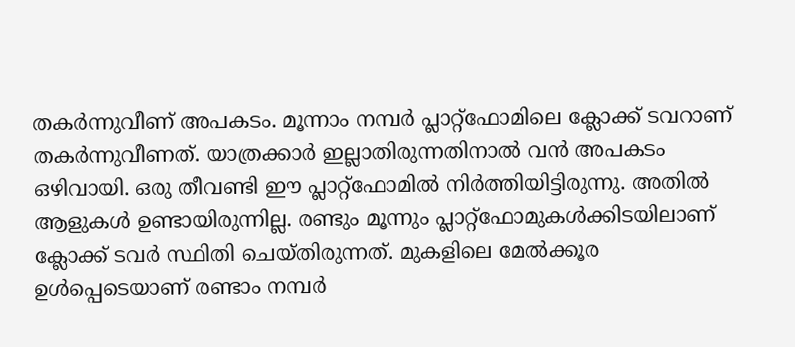തകർന്നുവീണ് അപകടം. മൂന്നാം നമ്പർ പ്ലാറ്റ്ഫോമിലെ ക്ലോക്ക് ടവറാണ് തകർന്നുവീണത്. യാത്രക്കാർ ഇല്ലാതിരുന്നതിനാൽ വൻ അപകടം ഒഴിവായി. ഒരു തീവണ്ടി ഈ പ്ലാറ്റ്ഫോമിൽ നിര്‍ത്തിയിട്ടിരുന്നു. അതിൽ ആളുകള്‍ ഉണ്ടായിരുന്നില്ല. രണ്ടും മൂന്നും പ്ലാറ്റ്ഫോമുകള്‍ക്കിടയിലാണ് ക്ലോക്ക് ടവര്‍ സ്ഥിതി ചെയ്തിരുന്നത്. മുകളിലെ മേൽക്കൂര ഉള്‍പ്പെടെയാണ് രണ്ടാം നമ്പര്‍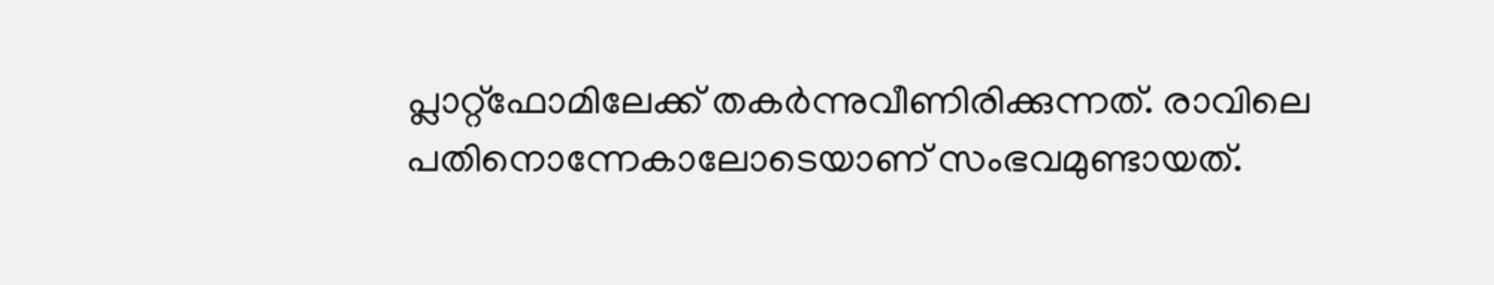പ്ലാറ്റ്ഫോമിലേക്ക് തകര്‍ന്നുവീണിരിക്കുന്നത്. രാവിലെ പതിനൊന്നേകാലോടെയാണ് സംഭവമുണ്ടായത്.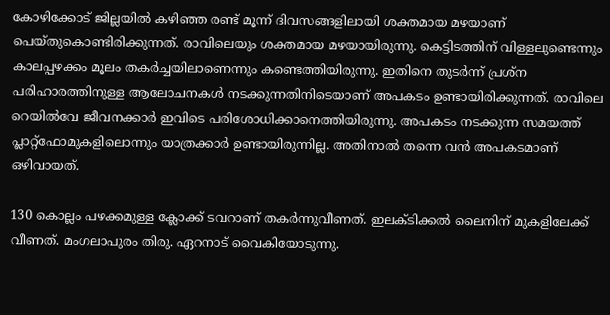കോഴിക്കോട് ജില്ലയിൽ കഴിഞ്ഞ രണ്ട് മൂന്ന് ദിവസങ്ങളിലായി ശക്തമായ മഴയാണ് പെയ്തുകൊണ്ടിരിക്കുന്നത്. രാവിലെയും ശക്തമായ മഴയായിരുന്നു. കെട്ടിടത്തിന് വിള്ളലുണ്ടെന്നും കാലപ്പഴക്കം മൂലം തകര്‍ച്ചയിലാണെന്നും കണ്ടെത്തിയിരുന്നു. ഇതിനെ തുടര്‍ന്ന് പ്രശ്ന പരിഹാരത്തിനുള്ള ആലോചനകള്‍ നടക്കുന്നതിനിടെയാണ് അപകടം ഉണ്ടായിരിക്കുന്നത്. രാവിലെ റെയിൽവേ ജീവനക്കാര്‍ ഇവിടെ പരിശോധിക്കാനെത്തിയിരുന്നു. അപകടം നടക്കുന്ന സമയത്ത് പ്ലാറ്റ്ഫോമുകളിലൊന്നും യാത്രക്കാര്‍ ഉണ്ടായിരുന്നില്ല. അതിനാൽ തന്നെ വൻ അപകടമാണ് ഒഴിവായത്.

130 കൊല്ലം പഴക്കമുള്ള ക്ലോക്ക് ടവറാണ് തകര്‍ന്നുവീണത്. ഇലക്ടിക്കൽ ലൈനിന് മുകളിലേക്ക് വീണത്. മംഗലാപുരം തിരു. ഏറനാട് വൈകിയോടുന്നു.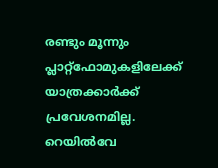രണ്ടും മൂന്നും പ്ലാറ്റ്ഫോമുകളിലേക്ക് യാത്രക്കാര്‍ക്ക് പ്രവേശനമില്ല. റെയിൽവേ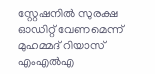സ്റ്റേഷനിൽ സുരക്ഷ ഓഡിറ്റ് വേണമെന്ന് മുഹമ്മദ് റിയാസ് എംഎൽഎ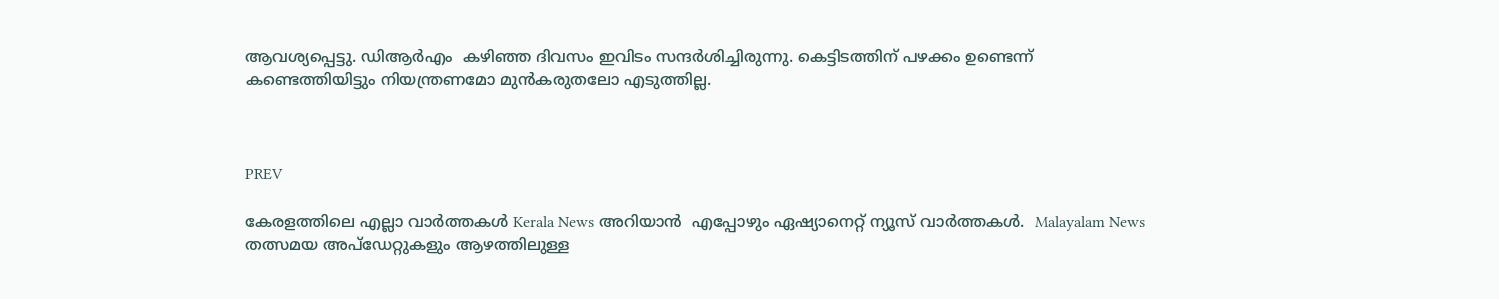ആവശ്യപ്പെട്ടു. ഡിആര്‍എം  കഴിഞ്ഞ ദിവസം ഇവിടം സന്ദർശിച്ചിരുന്നു. കെട്ടിടത്തിന് പഴക്കം ഉണ്ടെന്ന് കണ്ടെത്തിയിട്ടും നിയന്ത്രണമോ മുൻകരുതലോ എടുത്തില്ല.



PREV

കേരളത്തിലെ എല്ലാ വാർത്തകൾ Kerala News അറിയാൻ  എപ്പോഴും ഏഷ്യാനെറ്റ് ന്യൂസ് വാർത്തകൾ.  Malayalam News   തത്സമയ അപ്‌ഡേറ്റുകളും ആഴത്തിലുള്ള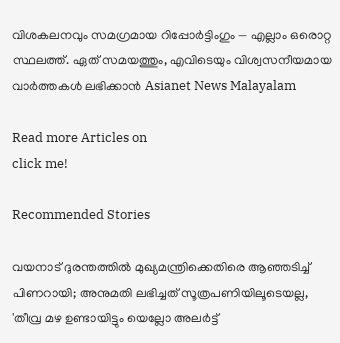വിശകലനവും സമഗ്രമായ റിപ്പോർട്ടിംഗും — എല്ലാം ഒരൊറ്റ സ്ഥലത്ത്. ഏത് സമയത്തും, എവിടെയും വിശ്വസനീയമായ വാർത്തകൾ ലഭിക്കാൻ Asianet News Malayalam

Read more Articles on
click me!

Recommended Stories

വയനാട് ദുരന്തത്തിൽ മുഖ്യമന്ത്രിക്കെതിരെ ആഞ്ഞടിച്ച് പിണറായി; അനുമതി ലഭിച്ചത് സൂത്രപണിയിലൂടെയല്ല, 'തീവ്ര മഴ ഉണ്ടായിട്ടും യെല്ലോ അലർട്ട്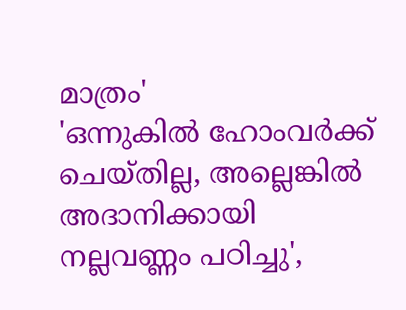മാത്രം'
'ഒന്നുകിൽ ഹോംവര്‍ക്ക് ചെയ്തില്ല, അല്ലെങ്കിൽ അദാനിക്കായി നല്ലവണ്ണം പഠിച്ചു',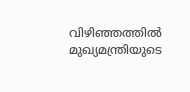വിഴിഞ്ഞത്തിൽ മുഖ്യമന്ത്രിയുടെ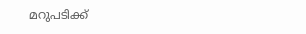മറുപടിക്ക്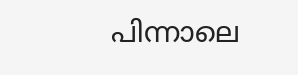പിന്നാലെ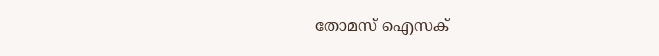തോമസ് ഐസക്